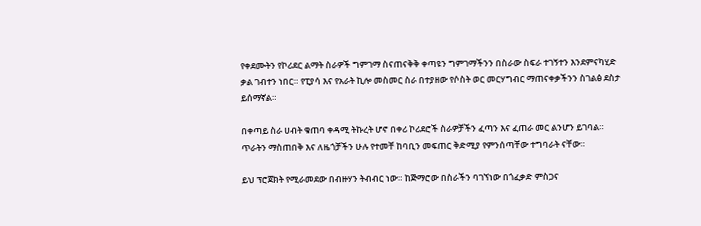የቀደሙትን የኮሪደር ልማት ስራዎች ግምገማ ስናጠናቅቅ ቀጣዩን ግምገማችንን በስራው ስፍራ ተገኝተን እንደምናካሂድ ቃል ገብተን ነበር። የፒያሳ እና የአራት ኪሎ መስመር ስራ በተያዘው የሶስት ወር መርሃግብር ማጠናቀቃችንን ስገልፅ ደስታ ይሰማኛል።

በቀጣይ ስራ ሀብት ቁጠባ ቀዳሚ ትኩረት ሆኖ በቀሪ ኮሪደሮች ስራዎቻችን ፈጣን እና ፈጠራ መር ልንሆን ይገባል። ጥራትን ማስጠበቅ እና ለዜጎቻችን ሁሉ የተመቸ ከባቢን መፍጠር ቅድሚያ የምንሰጣቸው ተግባራት ናቸው።

ይህ ፕሮጀክት የሚራመደው በብዙሃን ትብብር ነው። ከጅማሮው በስራችን ባገኘነው በጎፈቃድ ምስጋና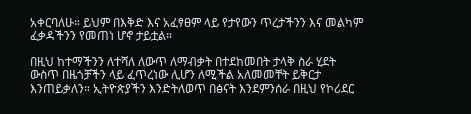አቀርባለሁ። ይህም በእቅድ እና አፈፃፀም ላይ የታየውን ጥረታችንን እና መልካም ፈቃዳችንን የመጠነ ሆኖ ታይቷል።

በዚህ ከተማችንን ለተሻለ ለውጥ ለማብቃት በተደከመበት ታላቅ ስራ ሂደት ውስጥ በዜጎቻችን ላይ ፈጥረነው ሊሆን ለሚችል አለመመቸት ይቅርታ እንጠይቃለን። ኢትዮጵያችን እንድትለወጥ በፅናት እንደምንሰራ በዚህ የኮሪደር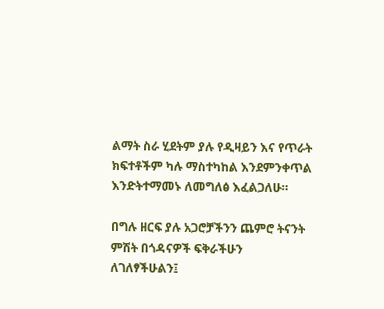ልማት ስራ ሂደትም ያሉ የዲዛይን እና የጥራት ክፍተቶችም ካሉ ማስተካከል እንደምንቀጥል እንድትተማመኑ ለመግለፅ እፈልጋለሁ።

በግሉ ዘርፍ ያሉ አጋሮቻችንን ጨምሮ ትናንት ምሽት በጎዳናዎች ፍቅራችሁን ለገለፃችሁልን፤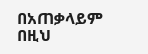በአጠቃላይም በዚህ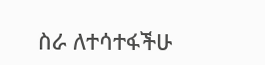ስራ ለተሳተፋችሁ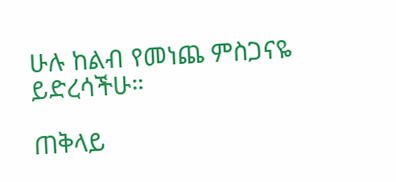ሁሉ ከልብ የመነጨ ምስጋናዬ ይድረሳችሁ።

ጠቅላይ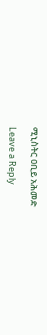ሚኒስትር ዐቢይ አሕመድ

Leave a Reply